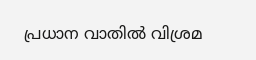പ്രധാന വാതില്‍ വിശ്രമ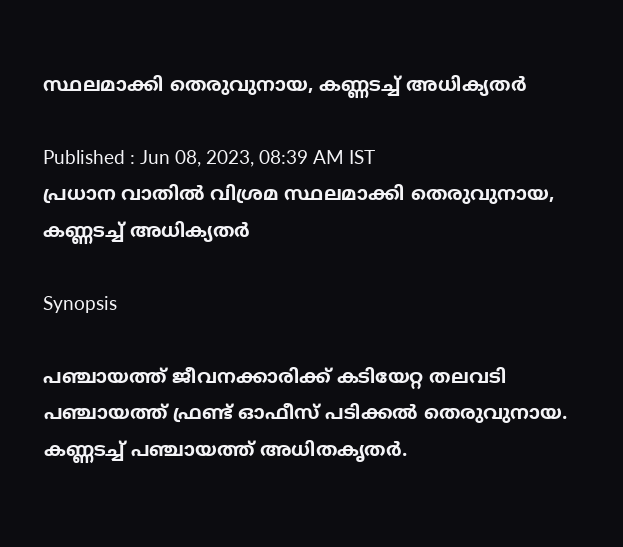സ്ഥലമാക്കി തെരുവുനായ, കണ്ണടച്ച് അധിക്യതർ

Published : Jun 08, 2023, 08:39 AM IST
പ്രധാന വാതില്‍ വിശ്രമ സ്ഥലമാക്കി തെരുവുനായ, കണ്ണടച്ച് അധിക്യതർ

Synopsis

പഞ്ചായത്ത് ജീവനക്കാരിക്ക് കടിയേറ്റ തലവടി പഞ്ചായത്ത് ഫ്രണ്ട് ഓഫീസ് പടിക്കൽ തെരുവുനായ. കണ്ണടച്ച് പഞ്ചായത്ത് അധിതകൃതർ.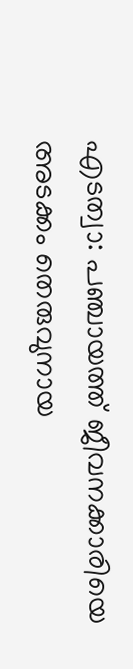എടത്വാ: പഞ്ചായത്ത് ജീവനക്കാരിയെ അടക്കം തെരുവുനായ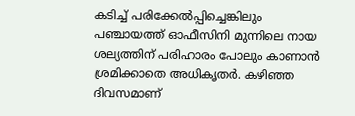കടിച്ച് പരിക്കേല്‍പ്പിച്ചെങ്കിലും പഞ്ചായത്ത് ഓഫീസിനി മുന്നിലെ നായ ശല്യത്തിന് പരിഹാരം പോലും കാണാന്‍ ശ്രമിക്കാതെ അധികൃതര്‍. കഴിഞ്ഞ ദിവസമാണ്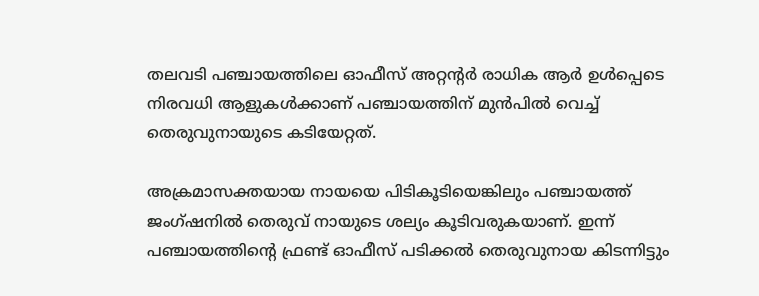തലവടി പഞ്ചായത്തിലെ ഓഫീസ് അറ്റന്റർ രാധിക ആർ ഉൾപ്പെടെ നിരവധി ആളുകൾക്കാണ് പഞ്ചായത്തിന് മുൻപിൽ വെച്ച് തെരുവുനായുടെ കടിയേറ്റത്.

അക്രമാസക്തയായ നായയെ പിടികൂടിയെങ്കിലും പഞ്ചായത്ത് ജംഗ്ഷനിൽ തെരുവ് നായുടെ ശല്യം കൂടിവരുകയാണ്. ഇന്ന് പഞ്ചായത്തിന്റെ ഫ്രണ്ട് ഓഫീസ് പടിക്കൽ തെരുവുനായ കിടന്നിട്ടും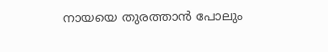നായയെ തുരത്താൻ പോലും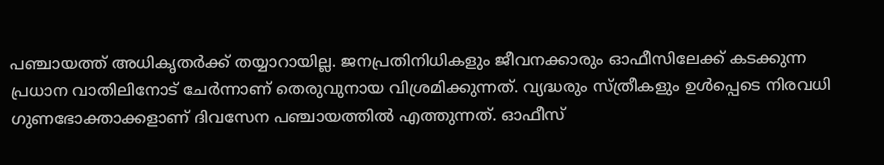പഞ്ചായത്ത് അധികൃതർക്ക് തയ്യാറായില്ല. ജനപ്രതിനിധികളും ജീവനക്കാരും ഓഫീസിലേക്ക് കടക്കുന്ന പ്രധാന വാതിലിനോട് ചേർന്നാണ് തെരുവുനായ വിശ്രമിക്കുന്നത്. വ്യദ്ധരും സ്ത്രീകളും ഉൾപ്പെടെ നിരവധി ഗുണഭോക്താക്കളാണ് ദിവസേന പഞ്ചായത്തിൽ എത്തുന്നത്. ഓഫീസ്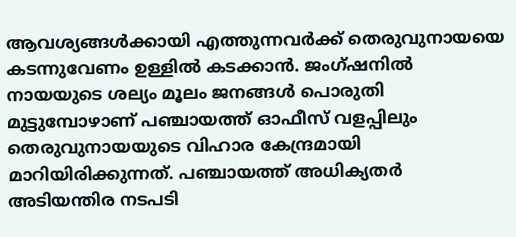ആവശ്യങ്ങൾക്കായി എത്തുന്നവർക്ക് തെരുവുനായയെ കടന്നുവേണം ഉള്ളിൽ കടക്കാൻ. ജംഗ്ഷനിൽ നായയുടെ ശല്യം മൂലം ജനങ്ങൾ പൊരുതി മുട്ടുമ്പോഴാണ് പഞ്ചായത്ത് ഓഫീസ് വളപ്പിലും തെരുവുനായയുടെ വിഹാര കേന്ദ്രമായി മാറിയിരിക്കുന്നത്. പഞ്ചായത്ത് അധിക്യതർ അടിയന്തിര നടപടി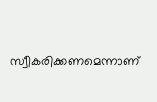സ്വീകരിക്കണമെന്നാണ്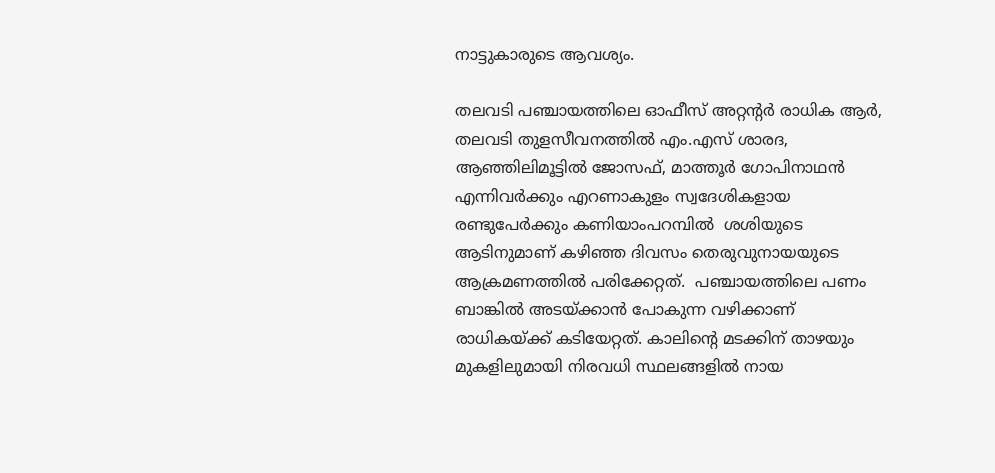നാട്ടുകാരുടെ ആവശ്യം.

തലവടി പഞ്ചായത്തിലെ ഓഫീസ് അറ്റന്റർ രാധിക ആർ, തലവടി തുളസീവനത്തിൽ എം.എസ് ശാരദ, ആഞ്ഞിലിമൂട്ടിൽ ജോസഫ്, മാത്തൂർ ഗോപിനാഥൻ എന്നിവർക്കും എറണാകുളം സ്വദേശികളായ രണ്ടുപേർക്കും കണിയാംപറമ്പിൽ  ശശിയുടെ ആടിനുമാണ് കഴിഞ്ഞ ദിവസം തെരുവുനായയുടെ ആക്രമണത്തില്‍ പരിക്കേറ്റത്.  പഞ്ചായത്തിലെ പണം ബാങ്കിൽ അടയ്ക്കാൻ പോകുന്ന വഴിക്കാണ് രാധികയ്ക്ക് കടിയേറ്റത്. കാലിന്റെ മടക്കിന് താഴയും മുകളിലുമായി നിരവധി സ്ഥലങ്ങളിൽ നായ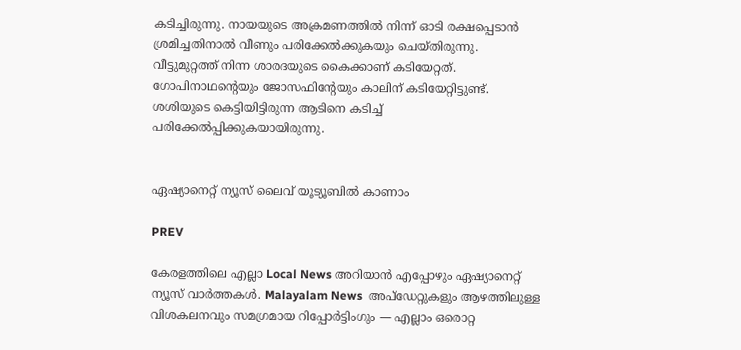കടിച്ചിരുന്നു. നായയുടെ അക്രമണത്തിൽ നിന്ന് ഓടി രക്ഷപ്പെടാൻ ശ്രമിച്ചതിനാൽ വീണും പരിക്കേല്‍ക്കുകയും ചെയ്തിരുന്നു. വീട്ടുമുറ്റത്ത് നിന്ന ശാരദയുടെ കൈക്കാണ് കടിയേറ്റത്. ഗോപിനാഥന്റെയും ജോസഫിന്റേയും കാലിന് കടിയേറ്റിട്ടുണ്ട്. ശശിയുടെ കെട്ടിയിട്ടിരുന്ന ആടിനെ കടിച്ച് പരിക്കേൽപ്പിക്കുകയായിരുന്നു.


ഏഷ്യാനെറ്റ് ന്യൂസ് ലൈവ് യൂട്യൂബിൽ കാണാം

PREV

കേരളത്തിലെ എല്ലാ Local News അറിയാൻ എപ്പോഴും ഏഷ്യാനെറ്റ് ന്യൂസ് വാർത്തകൾ. Malayalam News  അപ്‌ഡേറ്റുകളും ആഴത്തിലുള്ള വിശകലനവും സമഗ്രമായ റിപ്പോർട്ടിംഗും — എല്ലാം ഒരൊറ്റ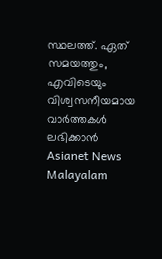സ്ഥലത്ത്. ഏത് സമയത്തും, എവിടെയും വിശ്വസനീയമായ വാർത്തകൾ ലഭിക്കാൻ Asianet News Malayalam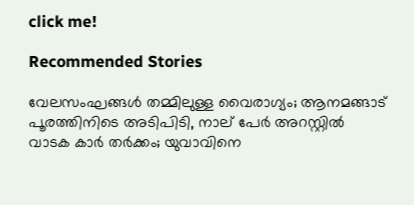click me!

Recommended Stories

വേലസംഘങ്ങൾ തമ്മിലുള്ള വൈരാഗ്യം; ആനമങ്ങാട് പൂരത്തിനിടെ അടിപിടി, നാല് പേര്‍ അറസ്റ്റില്‍
വാടക കാർ തർക്കം; യുവാവിനെ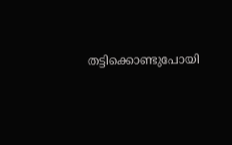തട്ടിക്കൊണ്ടുപോയി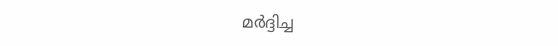മർദ്ദിച്ച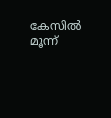കേസിൽ മൂന്ന്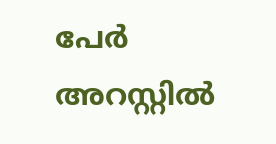പേർ അറസ്റ്റിൽ